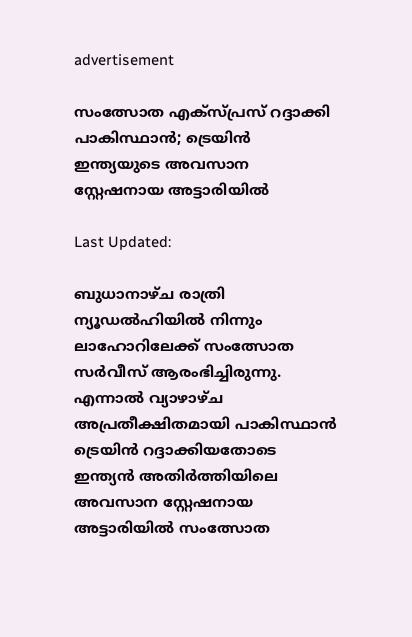advertisement

സംത്സോത എക്സ്പ്രസ് റദ്ദാക്കി പാകിസ്ഥാന്‍; ട്രെയിന്‍ ഇന്ത്യയുടെ അവസാന സ്റ്റേഷനായ അട്ടാരിയില്‍

Last Updated:

ബുധാനാഴ്ച രാത്രി ന്യൂഡല്‍ഹിയില്‍ നിന്നും ലാഹോറിലേക്ക് സംത്സോത സര്‍വീസ് ആരംഭിച്ചിരുന്നു. എന്നാല്‍ വ്യാഴാഴ്ച അപ്രതീക്ഷിതമായി പാകിസ്ഥാന്‍ ട്രെയിന്‍ റദ്ദാക്കിയതോടെ ഇന്ത്യന്‍ അതിര്‍ത്തിയിലെ അവസാന സ്റ്റേഷനായ അട്ടാരിയില്‍ സംത്സോത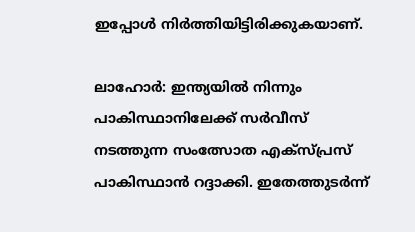ഇപ്പോൾ നിര്‍ത്തിയിട്ടിരിക്കുകയാണ്.

ലാഹോര്‍: ഇന്ത്യയില്‍ നിന്നും പാകിസ്ഥാനിലേക്ക് സര്‍വീസ് നടത്തുന്ന സംത്സോത എക്‌സ്പ്രസ് പാകിസ്ഥാന്‍ റദ്ദാക്കി. ഇതേത്തുടര്‍ന്ന്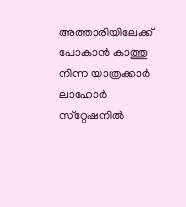അത്താരിയിലേക്ക് പോകാന്‍ കാത്തു നിന്ന യാത്രക്കാര്‍ ലാഹോര്‍ സ്‌റ്റേഷനില്‍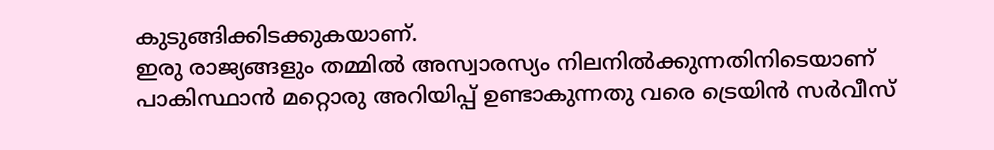കുടുങ്ങിക്കിടക്കുകയാണ്.
ഇരു രാജ്യങ്ങളും തമ്മില്‍ അസ്വാരസ്യം നിലനില്‍ക്കുന്നതിനിടെയാണ് പാകിസ്ഥാന്‍ മറ്റൊരു അറിയിപ്പ് ഉണ്ടാകുന്നതു വരെ ട്രെയിന്‍ സര്‍വീസ്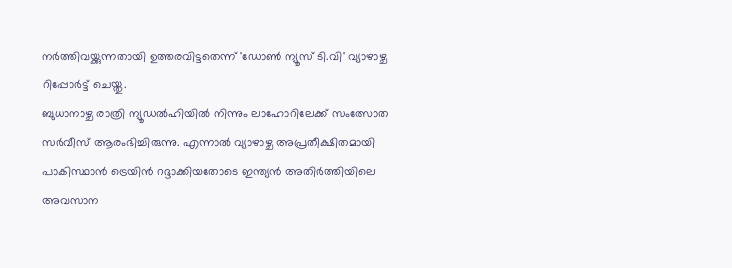നര്‍ത്തിവയ്ക്കുന്നതായി ഉത്തരവിട്ടതെന്ന് 'ഡോണ്‍ ന്യൂസ് ടി.വി' വ്യാഴാഴ്ച റിപ്പോര്‍ട്ട് ചെയ്തു.
ബുധാനാഴ്ച രാത്രി ന്യൂഡല്‍ഹിയില്‍ നിന്നും ലാഹോറിലേക്ക് സംത്സോത സര്‍വീസ് ആരംഭിച്ചിരുന്നു. എന്നാല്‍ വ്യാഴാഴ്ച അപ്രതീക്ഷിതമായി പാകിസ്ഥാന്‍ ട്രെയിന്‍ റദ്ദാക്കിയതോടെ ഇന്ത്യന്‍ അതിര്‍ത്തിയിലെ അവസാന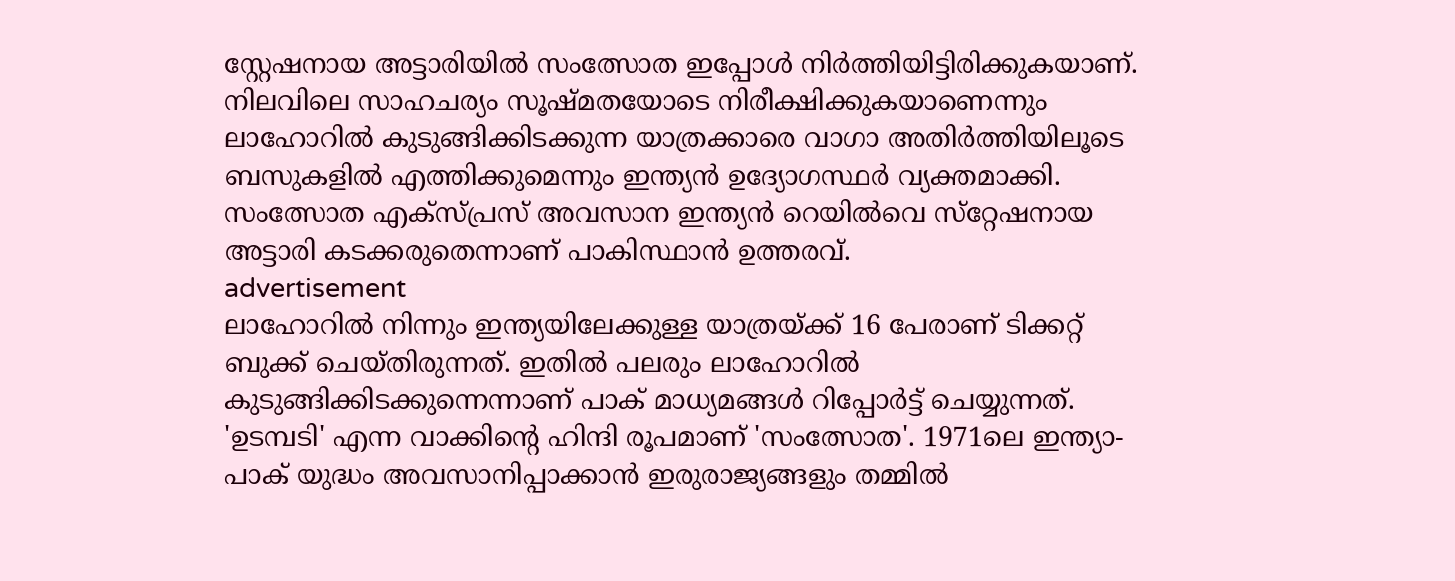സ്റ്റേഷനായ അട്ടാരിയില്‍ സംത്സോത ഇപ്പോൾ നിര്‍ത്തിയിട്ടിരിക്കുകയാണ്.
നിലവിലെ സാഹചര്യം സൂഷ്മതയോടെ നിരീക്ഷിക്കുകയാണെന്നും ലാഹോറില്‍ കുടുങ്ങിക്കിടക്കുന്ന യാത്രക്കാരെ വാഗാ അതിര്‍ത്തിയിലൂടെ ബസുകളില്‍ എത്തിക്കുമെന്നും ഇന്ത്യന്‍ ഉദ്യോഗസ്ഥര്‍ വ്യക്തമാക്കി. സംത്സോത എക്‌സ്പ്രസ് അവസാന ഇന്ത്യന്‍ റെയില്‍വെ സ്‌റ്റേഷനായ അട്ടാരി കടക്കരുതെന്നാണ് പാകിസ്ഥാന്‍ ഉത്തരവ്.
advertisement
ലാഹോറില്‍ നിന്നും ഇന്ത്യയിലേക്കുള്ള യാത്രയ്ക്ക് 16 പേരാണ് ടിക്കറ്റ് ബുക്ക് ചെയ്തിരുന്നത്. ഇതില്‍ പലരും ലാഹോറില്‍ കുടുങ്ങിക്കിടക്കുന്നെന്നാണ് പാക് മാധ്യമങ്ങള്‍ റിപ്പോര്‍ട്ട് ചെയ്യുന്നത്.
'ഉടമ്പടി' എന്ന വാക്കിന്റെ ഹിന്ദി രൂപമാണ് 'സംത്സോത'. 1971ലെ ഇന്ത്യാ-പാക് യുദ്ധം അവസാനിപ്പാക്കാന്‍ ഇരുരാജ്യങ്ങളും തമ്മില്‍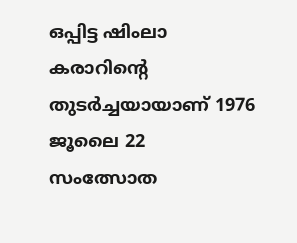ഒപ്പിട്ട ഷിംലാ കരാറിന്റെ തുടര്‍ച്ചയായാണ് 1976 ജൂലൈ 22 സംത്സോത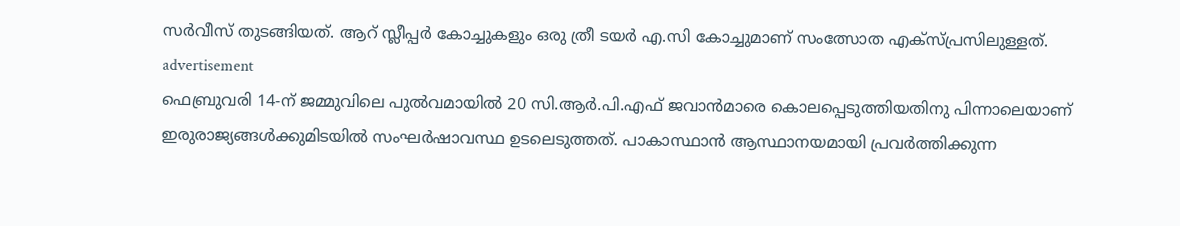സര്‍വീസ് തുടങ്ങിയത്. ആറ് സ്ലീപ്പര്‍ കോച്ചുകളും ഒരു ത്രീ ടയര്‍ എ.സി കോച്ചുമാണ് സംത്സോത എക്‌സ്പ്രസിലുള്ളത്.
advertisement
ഫെബ്രുവരി 14-ന് ജമ്മുവിലെ പുല്‍വമായില്‍ 20 സി.ആര്‍.പി.എഫ് ജവാന്‍മാരെ കൊലപ്പെടുത്തിയതിനു പിന്നാലെയാണ് ഇരുരാജ്യങ്ങള്‍ക്കുമിടയില്‍ സംഘര്‍ഷാവസ്ഥ ഉടലെടുത്തത്. പാകാസ്ഥാന്‍ ആസ്ഥാനയമായി പ്രവര്‍ത്തിക്കുന്ന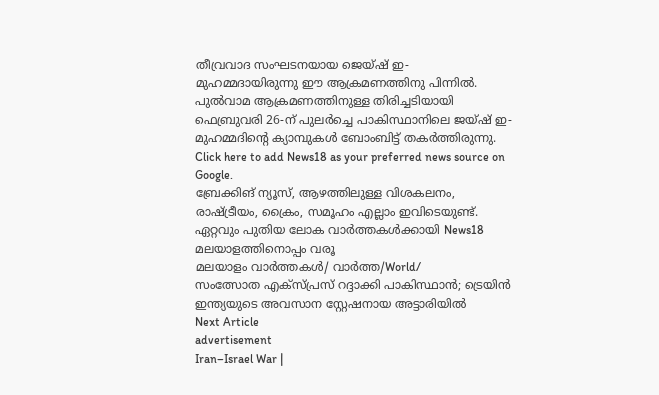തീവ്രവാദ സംഘടനയായ ജെയ്ഷ് ഇ- മുഹമ്മദായിരുന്നു ഈ ആക്രമണത്തിനു പിന്നില്‍.
പുല്‍വാമ ആക്രമണത്തിനുള്ള തിരിച്ചടിയായി ഫെബ്രുവരി 26-ന് പുലര്‍ച്ചെ പാകിസ്ഥാനിലെ ജയ്ഷ് ഇ- മുഹമ്മദിന്റെ ക്യാമ്പുകള്‍ ബോംബിട്ട് തകര്‍ത്തിരുന്നു.
Click here to add News18 as your preferred news source on Google.
ബ്രേക്കിങ് ന്യൂസ്, ആഴത്തിലുള്ള വിശകലനം, രാഷ്ട്രീയം, ക്രൈം, സമൂഹം എല്ലാം ഇവിടെയുണ്ട്. ഏറ്റവും പുതിയ ലോക വാർത്തകൾക്കായി News18 മലയാളത്തിനൊപ്പം വരൂ
മലയാളം വാർത്തകൾ/ വാർത്ത/World/
സംത്സോത എക്സ്പ്രസ് റദ്ദാക്കി പാകിസ്ഥാന്‍; ട്രെയിന്‍ ഇന്ത്യയുടെ അവസാന സ്റ്റേഷനായ അട്ടാരിയില്‍
Next Article
advertisement
Iran–Israel War |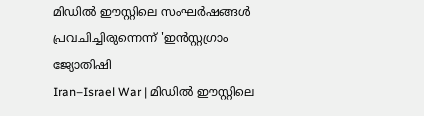മിഡിൽ ഈസ്റ്റിലെ സംഘർഷങ്ങൾ പ്രവചിച്ചിരുന്നെന്ന് 'ഇൻസ്റ്റഗ്രാം ജ്യോതിഷി
Iran–Israel War | മിഡിൽ ഈസ്റ്റിലെ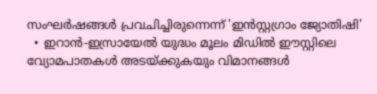സംഘർഷങ്ങൾ പ്രവചിച്ചിരുന്നെന്ന് 'ഇൻസ്റ്റഗ്രാം ജ്യോതിഷി'
  • ഇറാൻ-ഇസ്രായേൽ യുദ്ധം മൂലം മിഡിൽ ഈസ്റ്റിലെ വ്യോമപാതകൾ അടയ്ക്കുകയും വിമാനങ്ങൾ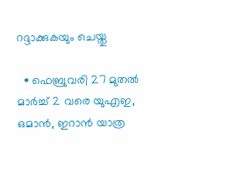റദ്ദാക്കുകയും ചെയ്തു

  • ഫെബ്രുവരി 27 മുതൽ മാർച്ച് 2 വരെ യുഎഇ, ഒമാൻ, ഇറാൻ യാത്ര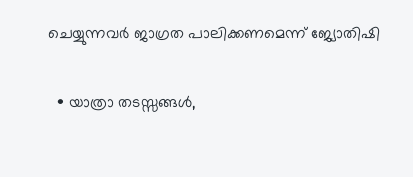ചെയ്യുന്നവർ ജാഗ്രത പാലിക്കണമെന്ന് ജ്യോതിഷി

  • യാത്രാ തടസ്സങ്ങൾ,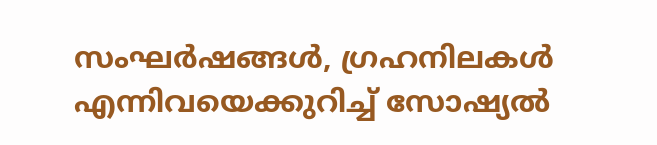സംഘർഷങ്ങൾ, ഗ്രഹനിലകൾ എന്നിവയെക്കുറിച്ച് സോഷ്യൽ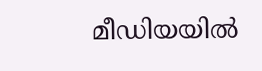മീഡിയയിൽ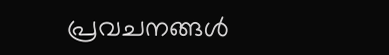പ്രവചനങ്ങൾ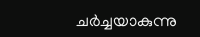ചർച്ചയാകുന്നു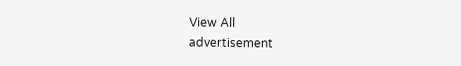View All
advertisement